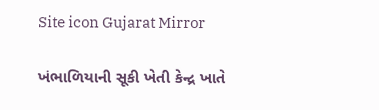Site icon Gujarat Mirror

ખંભાળિયાની સૂકી ખેતી કેન્દ્ર ખાતે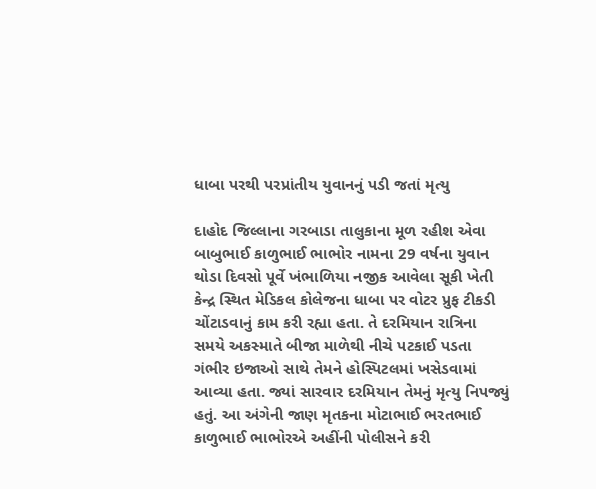ધાબા પરથી પરપ્રાંતીય યુવાનનું પડી જતાં મૃત્યુ

દાહોદ જિલ્લાના ગરબાડા તાલુકાના મૂળ રહીશ એવા બાબુભાઈ કાળુભાઈ ભાભોર નામના 29 વર્ષના યુવાન થોડા દિવસો પૂર્વે ખંભાળિયા નજીક આવેલા સૂકી ખેતી કેન્દ્ર સ્થિત મેડિકલ કોલેજના ધાબા પર વોટર પ્રુફ ટીકડી ચોંટાડવાનું કામ કરી રહ્યા હતા. તે દરમિયાન રાત્રિના સમયે અકસ્માતે બીજા માળેથી નીચે પટકાઈ પડતા ગંભીર ઇજાઓ સાથે તેમને હોસ્પિટલમાં ખસેડવામાં આવ્યા હતા. જ્યાં સારવાર દરમિયાન તેમનું મૃત્યુ નિપજ્યું હતું. આ અંગેની જાણ મૃતકના મોટાભાઈ ભરતભાઈ કાળુભાઈ ભાભોરએ અહીંની પોલીસને કરી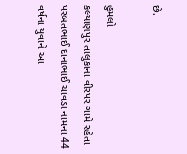છે.

હુમલો
કલ્યાણપુર તાલુકાના વીરપર ગામે રહેતા પરબતભાઈ દાનાભાઈ ચાવડા નામના 44 વર્ષના યુવાને આ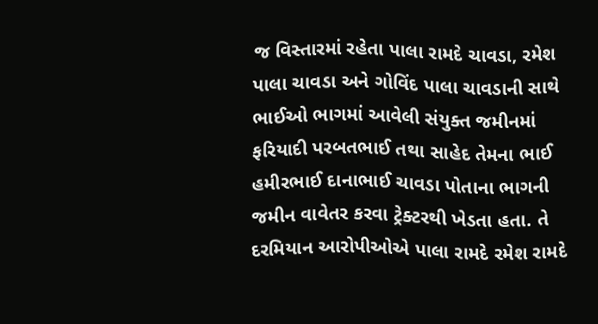જ વિસ્તારમાં રહેતા પાલા રામદે ચાવડા, રમેશ પાલા ચાવડા અને ગોવિંદ પાલા ચાવડાની સાથે ભાઈઓ ભાગમાં આવેલી સંયુક્ત જમીનમાં ફરિયાદી પરબતભાઈ તથા સાહેદ તેમના ભાઈ હમીરભાઈ દાનાભાઈ ચાવડા પોતાના ભાગની જમીન વાવેતર કરવા ટ્રેક્ટરથી ખેડતા હતા. તે દરમિયાન આરોપીઓએ પાલા રામદે રમેશ રામદે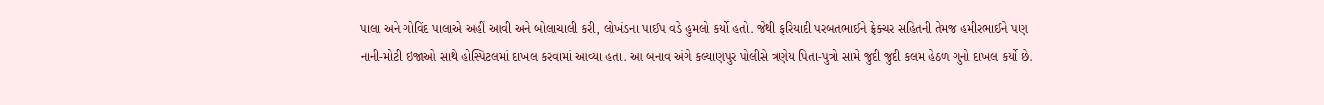પાલા અને ગોવિંદ પાલાએ અહીં આવી અને બોલાચાલી કરી, લોખંડના પાઈપ વડે હુમલો કર્યો હતો. જેથી ફરિયાદી પરબતભાઈને ફ્રેક્ચર સહિતની તેમજ હમીરભાઈને પણ નાની-મોટી ઇજાઓ સાથે હોસ્પિટલમાં દાખલ કરવામાં આવ્યા હતા. આ બનાવ અંગે કલ્યાણપુર પોલીસે ત્રણેય પિતા-પુત્રો સામે જુદી જુદી કલમ હેઠળ ગુનો દાખલ કર્યો છે.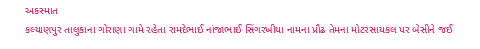અકસ્માત
કલ્યાણપુર તાલુકાના ગોરાણા ગામે રહેતા રામદેભાઈ નાંજાભાઈ સિંગરખીયા નામના પ્રૌઢ તેમના મોટરસાયકલ પર બેસીને જઈ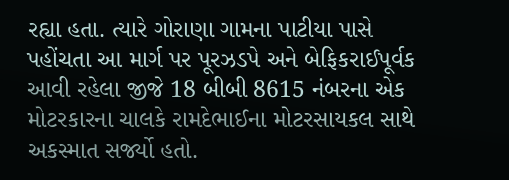રહ્યા હતા. ત્યારે ગોરાણા ગામના પાટીયા પાસે પહોંચતા આ માર્ગ પર પૂરઝડપે અને બેફિકરાઈપૂર્વક આવી રહેલા જીજે 18 બીબી 8615 નંબરના એક મોટરકારના ચાલકે રામદેભાઈના મોટરસાયકલ સાથે અકસ્માત સર્જ્યો હતો.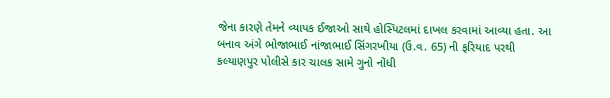જેના કારણે તેમને વ્યાપક ઈજાઓ સાથે હોસ્પિટલમાં દાખલ કરવામાં આવ્યા હતા. આ બનાવ અંગે ભોજાભાઈ નાંજાભાઈ સિંગરખીયા (ઉ.વ. 65) ની ફરિયાદ પરથી કલ્યાણપુર પોલીસે કાર ચાલક સામે ગુનો નોંધી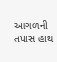આગળની તપાસ હાથ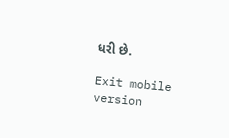ધરી છે.

Exit mobile version